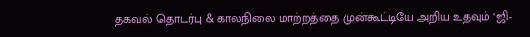தகவல் தொடர்பு & காலநிலை மாற்றத்தை முன்கூட்டியே அறிய உதவும் ‘ஜி-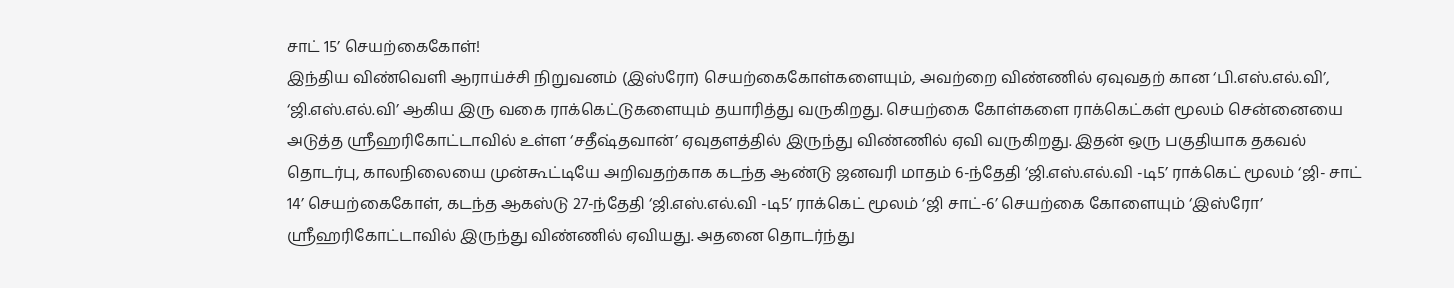சாட் 15’ செயற்கைகோள்!
இந்திய விண்வெளி ஆராய்ச்சி நிறுவனம் (இஸ்ரோ) செயற்கைகோள்களையும், அவற்றை விண்ணில் ஏவுவதற் கான ‘பி.எஸ்.எல்.வி’, ‘ஜி.எஸ்.எல்.வி’ ஆகிய இரு வகை ராக்கெட்டுகளையும் தயாரித்து வருகிறது. செயற்கை கோள்களை ராக்கெட்கள் மூலம் சென்னையை அடுத்த ஸ்ரீஹரிகோட்டாவில் உள்ள ‘சதீஷ்தவான்’ ஏவுதளத்தில் இருந்து விண்ணில் ஏவி வருகிறது. இதன் ஒரு பகுதியாக தகவல் தொடர்பு, காலநிலையை முன்கூட்டியே அறிவதற்காக கடந்த ஆண்டு ஜனவரி மாதம் 6-ந்தேதி ‘ஜி.எஸ்.எல்.வி -டி5’ ராக்கெட் மூலம் ‘ஜி- சாட் 14’ செயற்கைகோள், கடந்த ஆகஸ்டு 27-ந்தேதி ‘ஜி.எஸ்.எல்.வி -டி5’ ராக்கெட் மூலம் ‘ஜி சாட்-6’ செயற்கை கோளையும் ‘இஸ்ரோ’ ஸ்ரீஹரிகோட்டாவில் இருந்து விண்ணில் ஏவியது. அதனை தொடர்ந்து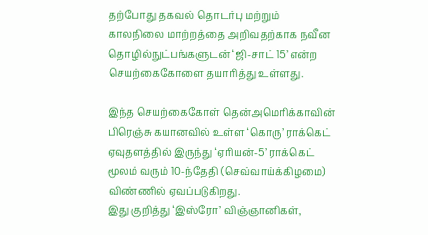தற்போது தகவல் தொடர்பு மற்றும் காலநிலை மாற்றத்தை அறிவதற்காக நவீன தொழில்நுட்பங்களுடன் ‘ஜி-சாட் 15’ என்ற செயற்கைகோளை தயாரித்து உள்ளது.

இந்த செயற்கைகோள் தென்அமெரிக்காவின் பிரெஞ்சு கயானவில் உள்ள ‘கொரு’ ராக்கெட் ஏவுதளத்தில் இருந்து ‘ஏரியன்-5’ ராக்கெட் மூலம் வரும் 10-ந்தேதி (செவ்வாய்க்கிழமை) விண்ணில் ஏவப்படுகிறது.
இது குறித்து ‘இஸ்ரோ’ விஞ்ஞானிகள்,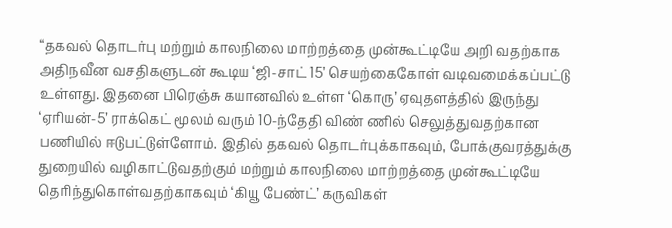“தகவல் தொடர்பு மற்றும் காலநிலை மாற்றத்தை முன்கூட்டியே அறி வதற்காக அதிநவீன வசதிகளுடன் கூடிய ‘ஜி-சாட் 15’ செயற்கைகோள் வடிவமைக்கப்பட்டு உள்ளது. இதனை பிரெஞ்சு கயானவில் உள்ள ‘கொரு’ ஏவுதளத்தில் இருந்து ‘ஏரியன்-5’ ராக்கெட் மூலம் வரும் 10-ந்தேதி விண் ணில் செலுத்துவதற்கான பணியில் ஈடுபட்டுள்ளோம். இதில் தகவல் தொடர்புக்காகவும், போக்குவரத்துக்கு துறையில் வழிகாட்டுவதற்கும் மற்றும் காலநிலை மாற்றத்தை முன்கூட்டியே தெரிந்துகொள்வதற்காகவும் ‘கியூ பேண்ட்’ கருவிகள்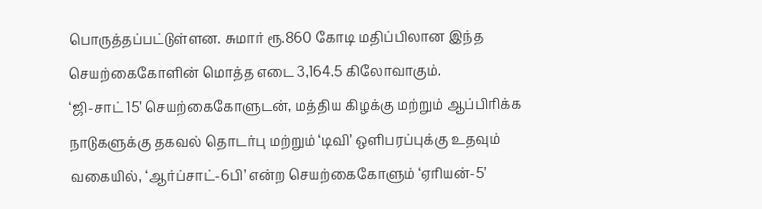பொருத்தப்பட்டுள்ளன. சுமார் ரூ.860 கோடி மதிப்பிலான இந்த செயற்கைகோளின் மொத்த எடை 3,164.5 கிலோவாகும்.
‘ஜி-சாட் 15’ செயற்கைகோளுடன், மத்திய கிழக்கு மற்றும் ஆப்பிரிக்க நாடுகளுக்கு தகவல் தொடர்பு மற்றும் ‘டிவி’ ஒளிபரப்புக்கு உதவும் வகையில், ‘ஆர்ப்சாட்-6பி’ என்ற செயற்கைகோளும் ‘ஏரியன்-5’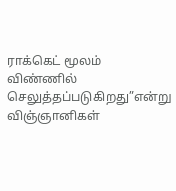ராக்கெட் மூலம் விண்ணில் செலுத்தப்படுகிறது”என்று விஞ்ஞானிகள்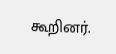கூறினர்.